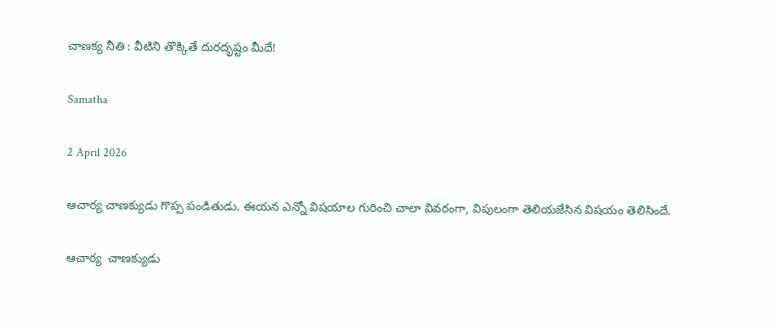చాణక్య నీతి : వీటిని తొక్కితే దురదృష్టం మీదే!

Samatha

2 April 2026

ఆచార్య చాణక్యుడు గొప్ప పండితుడు. ఈయన ఎన్నో విషయాల గురించి చాలా వివరంగా, విపులంగా తెలియజేసిన విషయం తెలిసిందే.

ఆచార్య  చాణక్యుడు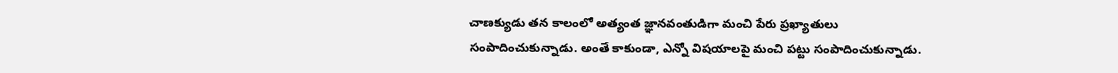చాణక్యుడు తన కాలంలో అత్యంత జ్ఞానవంతుడిగా మంచి పేరు ప్రఖ్యాతులు సంపాదించుకున్నాడు. అంతే కాకుండా, ఎన్నో విషయాలపై మంచి పట్టు సంపాదించుకున్నాడు.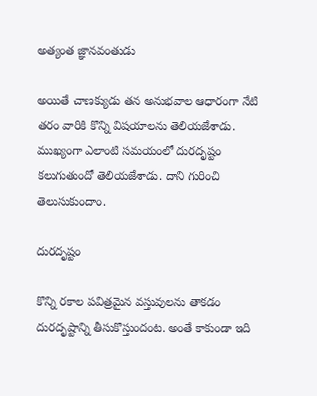అత్యంత జ్ఞానవంతుడు

అయితే చాణక్యుడు తన అనుభవాల ఆధారంగా నేటి తరం వారికి కొన్ని విషయాలను తెలియజేశాడు. ముఖ్యంగా ఎలాంటి సమయంలో దురదృష్టం కలుగుతుందో తెలియజేశాడు. దాని గురించి తెలుసుకుందాం.

దురదృష్టం

కొన్ని రకాల పవిత్రమైన వస్తువులను తాకడం దురదృష్టాన్ని తీసుకొస్తుందంట. అంతే కాకుండా ఇది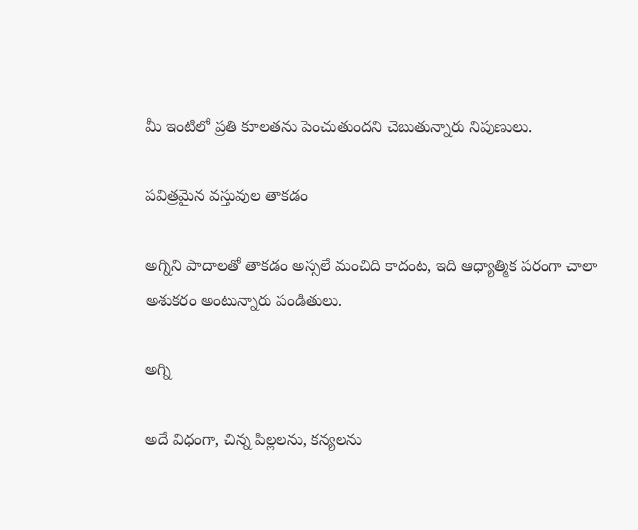మీ ఇంటిలో ప్రతి కూలతను పెంచుతుందని చెబుతున్నారు నిపుణులు.

పవిత్రమైన వస్తువుల తాకడం

అగ్నిని పాదాలతో తాకడం అస్సలే మంచిది కాదంట, ఇది ఆధ్యాత్మిక పరంగా చాలా అశుకరం అంటున్నారు పండితులు.

అగ్ని

అదే విధంగా, చిన్న పిల్లలను, కన్యలను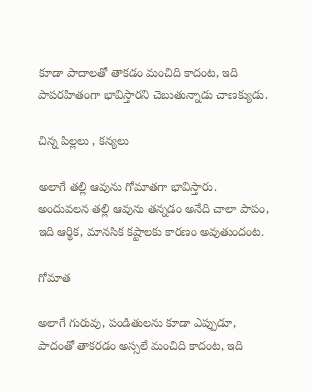కూడా పాదాలతో తాకడం మంచిది కాదంట, ఇది పాపరహితంగా భావిస్తారని చెబుతున్నాడు చాణక్యుడు.

చిన్న పిల్లలు , కన్యలు

అలాగే తల్లి ఆవును గోమాతగా భావిస్తారు. అందువలన తల్లి ఆవును తన్నడం అనేది చాలా పాపం, ఇది ఆర్థిక, మానసిక కష్టాలకు కారణం అవుతుందంట.

గోమాత

అలాగే గురువు, పండితులను కూడా ఎప్పుడూ, పాదంతో తాకరడం అస్సలే మంచిది కాదంట, ఇది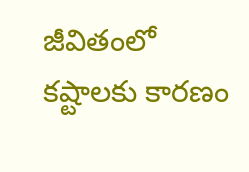జీవితంలో కష్టాలకు కారణం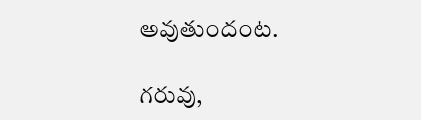అవుతుందంట.

గరువు,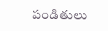పండితులు